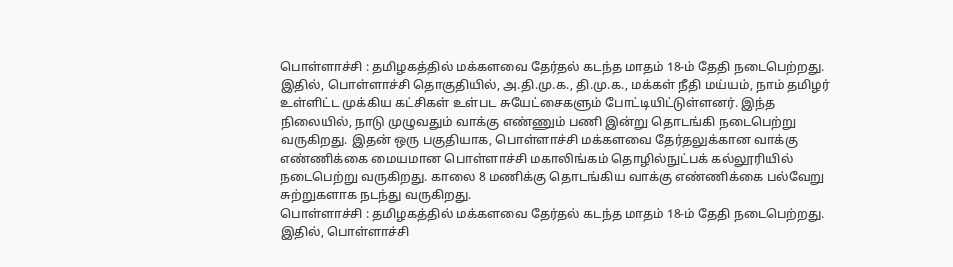பொள்ளாச்சி : தமிழகத்தில் மக்களவை தேர்தல் கடந்த மாதம் 18-ம் தேதி நடைபெற்றது. இதில், பொள்ளாச்சி தொகுதியில், அ.தி.மு.க., தி.மு.க., மக்கள் நீதி மய்யம், நாம் தமிழர் உள்ளிட்ட முக்கிய கட்சிகள் உள்பட சுயேட்சைகளும் போட்டியிட்டுள்ளனர். இந்த நிலையில், நாடு முழுவதும் வாக்கு எண்ணும் பணி இன்று தொடங்கி நடைபெற்று வருகிறது. இதன் ஒரு பகுதியாக, பொள்ளாச்சி மக்களவை தேர்தலுக்கான வாக்கு எண்ணிக்கை மையமான பொள்ளாச்சி மகாலிங்கம் தொழில்நுட்பக் கல்லூரியில் நடைபெற்று வருகிறது. காலை 8 மணிக்கு தொடங்கிய வாக்கு எண்ணிக்கை பல்வேறு சுற்றுகளாக நடந்து வருகிறது.
பொள்ளாச்சி : தமிழகத்தில் மக்களவை தேர்தல் கடந்த மாதம் 18-ம் தேதி நடைபெற்றது. இதில், பொள்ளாச்சி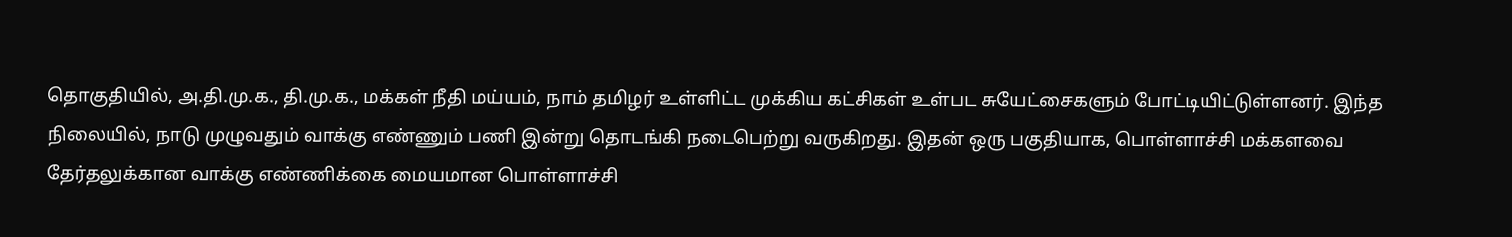தொகுதியில், அ.தி.மு.க., தி.மு.க., மக்கள் நீதி மய்யம், நாம் தமிழர் உள்ளிட்ட முக்கிய கட்சிகள் உள்பட சுயேட்சைகளும் போட்டியிட்டுள்ளனர். இந்த நிலையில், நாடு முழுவதும் வாக்கு எண்ணும் பணி இன்று தொடங்கி நடைபெற்று வருகிறது. இதன் ஒரு பகுதியாக, பொள்ளாச்சி மக்களவை தேர்தலுக்கான வாக்கு எண்ணிக்கை மையமான பொள்ளாச்சி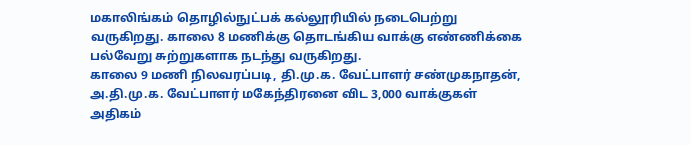மகாலிங்கம் தொழில்நுட்பக் கல்லூரியில் நடைபெற்று வருகிறது. காலை 8 மணிக்கு தொடங்கிய வாக்கு எண்ணிக்கை பல்வேறு சுற்றுகளாக நடந்து வருகிறது.
காலை 9 மணி நிலவரப்படி, தி.மு.க. வேட்பாளர் சண்முகநாதன், அ.தி.மு.க. வேட்பாளர் மகேந்திரனை விட 3,000 வாக்குகள் அதிகம்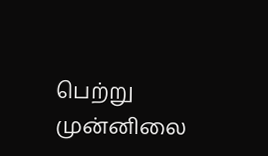பெற்று முன்னிலை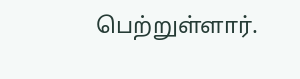பெற்றுள்ளார்.